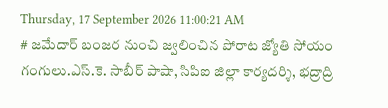Thursday, 17 September 2026 11:00:21 AM
# జమేదార్ బంజర నుంచి జ్వలించిన పోరాట జ్యోతి సోయం గంగులు.ఎస్.కె. సాబీర్ పాషా, సిపిఐ జిల్లా కార్యదర్శి, భద్రాద్రి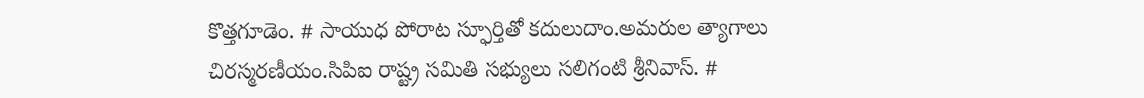కొత్తగూడెం. # సాయుధ పోరాట స్ఫూర్తితో కదులుదాం.అమరుల త్యాగాలు చిరస్మరణీయం.సిపిఐ రాష్ట్ర సమితి సభ్యులు సలిగంటి శ్రీనివాస్. #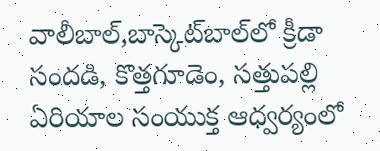వాలీబాల్‌,బాస్కెట్‌బాల్‌లో క్రీడా సందడి, కొత్తగూడెం, సత్తుపల్లి ఏరియాల సంయుక్త ఆధ్వర్యంలో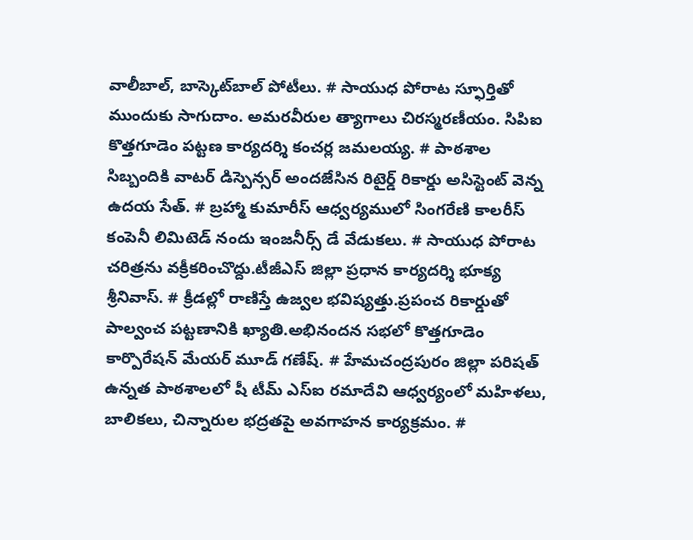వాలీబాల్, బాస్కెట్‌బాల్ పోటీలు. # సాయుధ పోరాట స్ఫూర్తితో ముందుకు సాగుదాం. అమరవీరుల త్యాగాలు చిరస్మరణీయం. సిపిఐ కొత్తగూడెం పట్టణ కార్యదర్శి కంచర్ల జమలయ్య. # పాఠశాల సిబ్బందికి వాటర్ డిస్పెన్సర్ అందజేసిన రిటైర్డ్ రికార్డు అసిస్టెంట్ వెన్న ఉదయ సేత్. # బ్రహ్మా కుమారీస్ ఆధ్వర్యములో సింగరేణి కాలరీస్ కంపెనీ లిమిటెడ్ నందు ఇంజనీర్స్ డే వేడుకలు. # సాయుధ పోరాట చరిత్రను వక్రీకరించొద్దు.టీజీఎస్ జిల్లా ప్రధాన కార్యదర్శి భూక్య శ్రీనివాస్. # క్రీడల్లో రాణిస్తే ఉజ్వల భవిష్యత్తు.ప్రపంచ రికార్డుతో పాల్వంచ పట్టణానికి ఖ్యాతి.అభినందన సభలో కొత్తగూడెం కార్పొరేషన్ మేయర్ మూడ్ గణేష్. # హేమచంద్రపురం జిల్లా పరిషత్ ఉన్నత పాఠశాలలో షీ టీమ్‌ ఎస్‌ఐ రమాదేవి ఆధ్వర్యంలో మహిళలు, బాలికలు, చిన్నారుల భద్రతపై అవగాహన కార్యక్రమం. #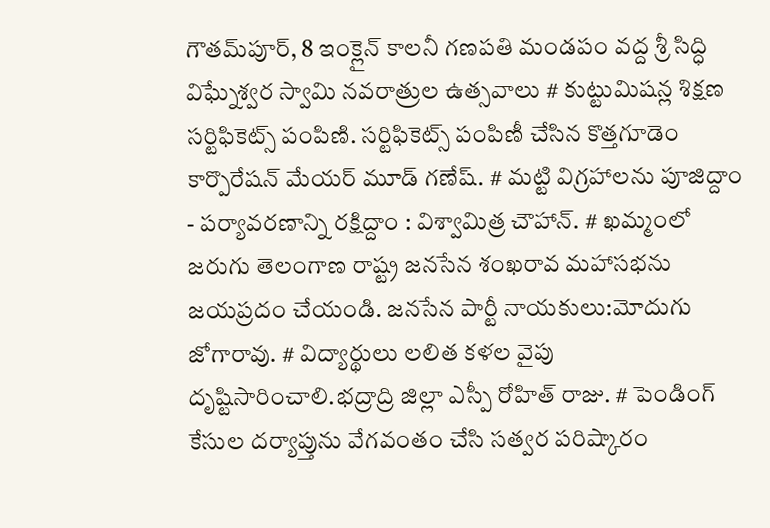గౌతమ్‌పూర్, 8 ఇంక్లైన్ కాలనీ గణపతి మండపం వద్ద శ్రీ సిద్ధి విఘ్నేశ్వర స్వామి నవరాత్రుల ఉత్సవాలు # కుట్టుమిషన్ల శిక్షణ సర్టిఫికెట్స్ పంపిణి. సర్టిఫికెట్స్ పంపిణీ చేసిన కొత్తగూడెం కార్పొరేషన్ మేయర్ మూడ్ గణేష్. # మట్టి విగ్రహాలను పూజిద్దాం - పర్యావరణాన్ని రక్షిద్దాం : విశ్వామిత్ర చౌహాన్. # ఖమ్మంలో జరుగు తెలంగాణ రాష్ట్ర జనసేన శంఖరావ మహాసభను జయప్రదం చేయండి. జనసేన పార్టీ నాయకులు:మోదుగు జోగారావు. # విద్యార్థులు లలిత కళల వైపు దృష్టిసారించాలి.భద్రాద్రి జిల్లా ఎస్పీ రోహిత్ రాజు. # పెండింగ్ కేసుల దర్యాప్తును వేగవంతం చేసి సత్వర పరిష్కారం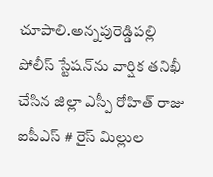చూపాలి.అన్నపురెడ్డిపల్లి పోలీస్ స్టేషన్‌ను వార్షిక తనిఖీ చేసిన జిల్లా ఎస్పీ రోహిత్ రాజు ఐపీఎస్ # రైస్ మిల్లుల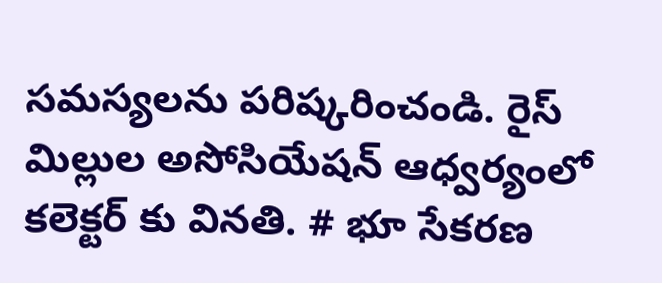సమస్యలను పరిష్కరించండి. రైస్ మిల్లుల అసోసియేషన్ ఆధ్వర్యంలో కలెక్టర్ కు వినతి. # భూ సేకరణ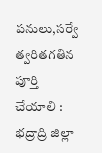పనులు,సర్వే త్వరితగతిన పూర్తి చేయాలి : భద్రాద్రి జిల్లా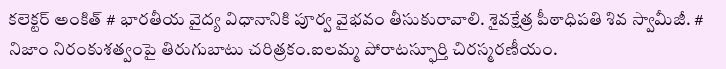కలెక్టర్ అంకిత్ # భారతీయ వైద్య విధానానికి పూర్వ వైభవం తీసుకురావాలి. శైవక్షేత్ర పీఠాధిపతి శివ స్వామీజీ. # నిజాం నిరంకుశత్వంపై తిరుగుబాటు చరిత్రకం.ఐలమ్మ పోరాటస్ఫూర్తి చిరస్మరణీయం.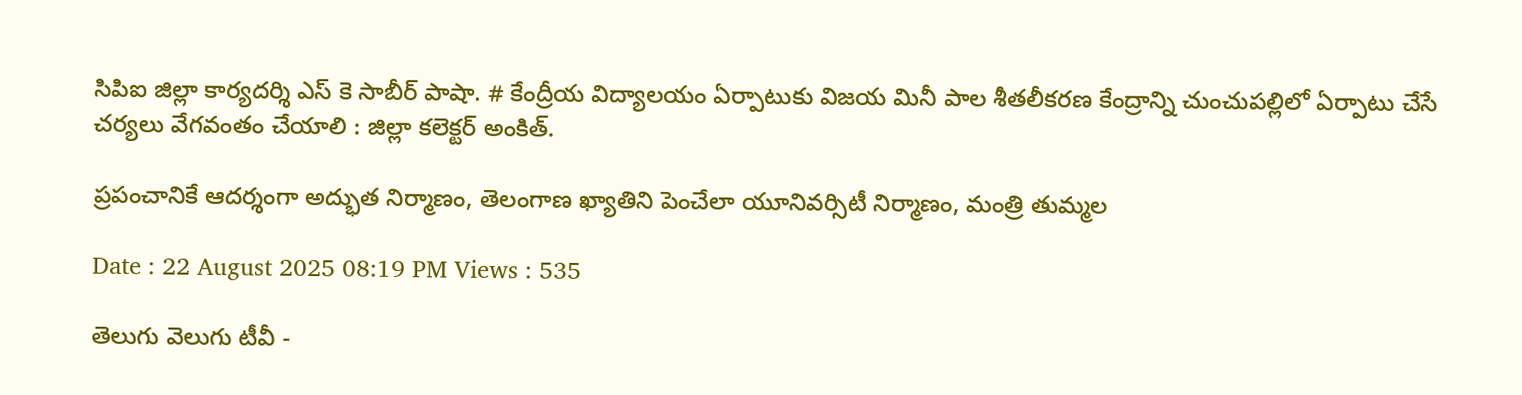సిపిఐ జిల్లా కార్యదర్శి ఎస్ కె సాబీర్ పాషా. # కేంద్రీయ విద్యాలయం ఏర్పాటుకు విజయ మినీ పాల శీతలీకరణ కేంద్రాన్ని చుంచుపల్లిలో ఏర్పాటు చేసే చర్యలు వేగవంతం చేయాలి : జిల్లా కలెక్టర్ అంకిత్.

ప్రపంచానికే ఆదర్శంగా అద్భుత నిర్మాణం, తెలంగాణ ఖ్యాతిని పెంచేలా యూనివర్సిటీ నిర్మాణం, మంత్రి తుమ్మల

Date : 22 August 2025 08:19 PM Views : 535

తెలుగు వెలుగు టీవీ -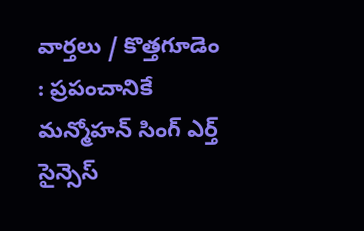వార్తలు / కొత్తగూడెం : ప్రపంచానికే మన్మోహన్ సింగ్ ఎర్త్ సైన్సెస్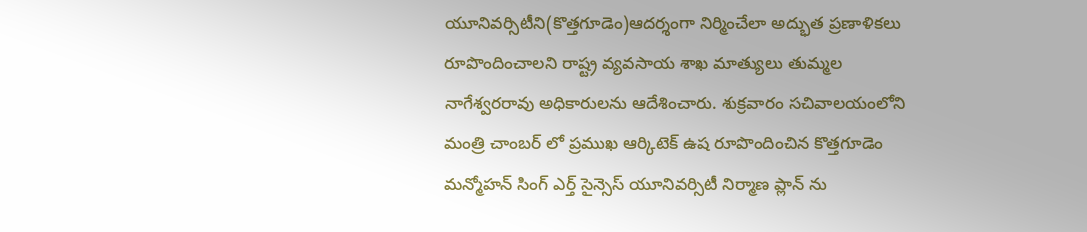యూనివర్సిటీని(కొత్తగూడెం)ఆదర్శంగా నిర్మించేలా అద్భుత ప్రణాళికలు రూపొందించాలని రాష్ట్ర వ్యవసాయ శాఖ మాత్యులు తుమ్మల నాగేశ్వరరావు అధికారులను ఆదేశించారు. శుక్రవారం సచివాలయంలోని మంత్రి చాంబర్ లో ప్రముఖ ఆర్కిటెక్ ఉష రూపొందించిన కొత్తగూడెం మన్మోహన్ సింగ్ ఎర్త్ సైన్సెస్ యూనివర్సిటీ నిర్మాణ ప్లాన్ ను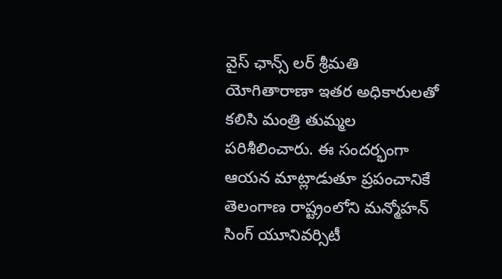వైస్ ఛాన్స్ లర్ శ్రీమతి యోగితారాణా ఇతర అధికారులతో కలిసి మంత్రి తుమ్మల పరిశీలించారు. ఈ సందర్భంగా ఆయన మాట్లాడుతూ ప్రపంచానికే తెలంగాణ రాష్ట్రంలోని మన్మోహన్ సింగ్ యూనివర్సిటీ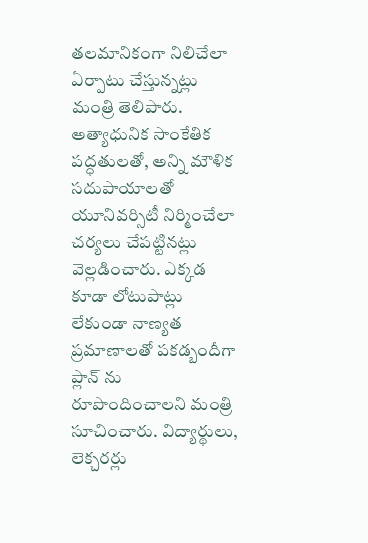తలమానికంగా నిలిచేలా ఏర్పాటు చేస్తున్నట్లు మంత్రి తెలిపారు. అత్యాధునిక సాంకేతిక పద్ధతులతో, అన్ని మౌళిక సదుపాయాలతో యూనివర్సిటీ నిర్మించేలా చర్యలు చేపట్టినట్లు వెల్లడించారు. ఎక్కడ కూడా లోటుపాట్లు లేకుండా నాణ్యత ప్రమాణాలతో పకడ్బందీగా ప్లాన్ ను రూపొందించాలని మంత్రి సూచించారు. విద్యార్థులు, లెక్చరర్లు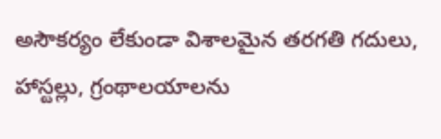అసౌకర్యం లేకుండా విశాలమైన తరగతి గదులు, హాస్టల్లు, గ్రంథాలయాలను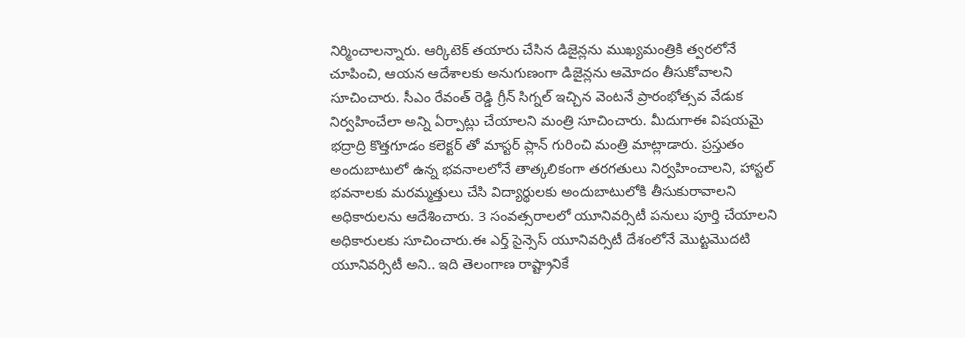నిర్మించాలన్నారు. ఆర్కిటెక్ తయారు చేసిన డిజైన్లను ముఖ్యమంత్రికి త్వరలోనే చూపించి, ఆయన ఆదేశాలకు అనుగుణంగా డిజైన్లను ఆమోదం తీసుకోవాలని సూచించారు. సీఎం రేవంత్ రెడ్డి గ్రీన్ సిగ్నల్ ఇచ్చిన వెంటనే ప్రారంభోత్సవ వేడుక నిర్వహించేలా అన్ని ఏర్పాట్లు చేయాలని మంత్రి సూచించారు. మీదుగాఈ విషయమై భద్రాద్రి కొత్తగూడం కలెక్టర్ తో మాస్టర్ ప్లాన్ గురించి మంత్రి మాట్లాడారు. ప్రస్తుతం అందుబాటులో ఉన్న భవనాలలోనే తాత్కలికంగా తరగతులు నిర్వహించాలని, హాస్టల్ భవనాలకు మరమ్మత్తులు చేసి విద్యార్థులకు అందుబాటులోకి తీసుకురావాలని అధికారులను ఆదేశించారు. 3 సంవత్సరాలలో యూనివర్సిటీ పనులు పూర్తి చేయాలని అధికారులకు సూచించారు.ఈ ఎర్త్ సైన్సెస్ యూనివర్సిటీ దేశంలోనే మొట్టమొదటి యూనివర్సిటీ అని.. ఇది తెలంగాణ రాష్ట్రానికే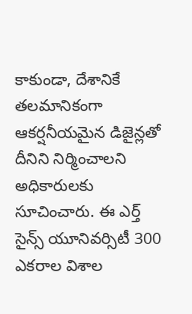కాకుండా, దేశానికే తలమానికంగా ఆకర్షనీయమైన డిజైన్లతో దీనిని నిర్మించాలని అధికారులకు సూచించారు. ఈ ఎర్త్ సైన్స్ యూనివర్సిటీ 300 ఎకరాల విశాల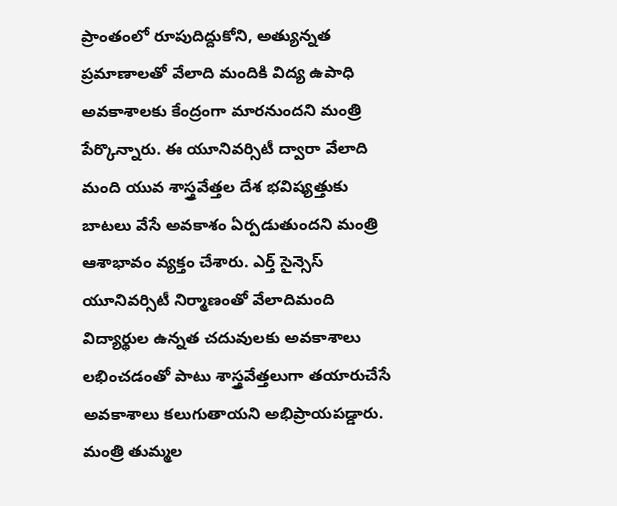ప్రాంతంలో రూపుదిద్దుకోని, అత్యున్నత ప్రమాణాలతో వేలాది మందికి విద్య ఉపాధి అవకాశాలకు కేంద్రంగా మారనుందని మంత్రి పేర్కొన్నారు. ఈ యూనివర్సిటీ ద్వారా వేలాది మంది యువ శాస్త్రవేత్తల దేశ భవిష్యత్తుకు బాటలు వేసే అవకాశం ఏర్పడుతుందని మంత్రి ఆశాభావం వ్యక్తం చేశారు. ఎర్త్ సైన్సెస్ యూనివర్సిటీ నిర్మాణంతో వేలాదిమంది విద్యార్థుల ఉన్నత చదువులకు అవకాశాలు లభించడంతో పాటు శాస్త్రవేత్తలుగా తయారుచేసే అవకాశాలు కలుగుతాయని అభిప్రాయపడ్డారు. మంత్రి తుమ్మల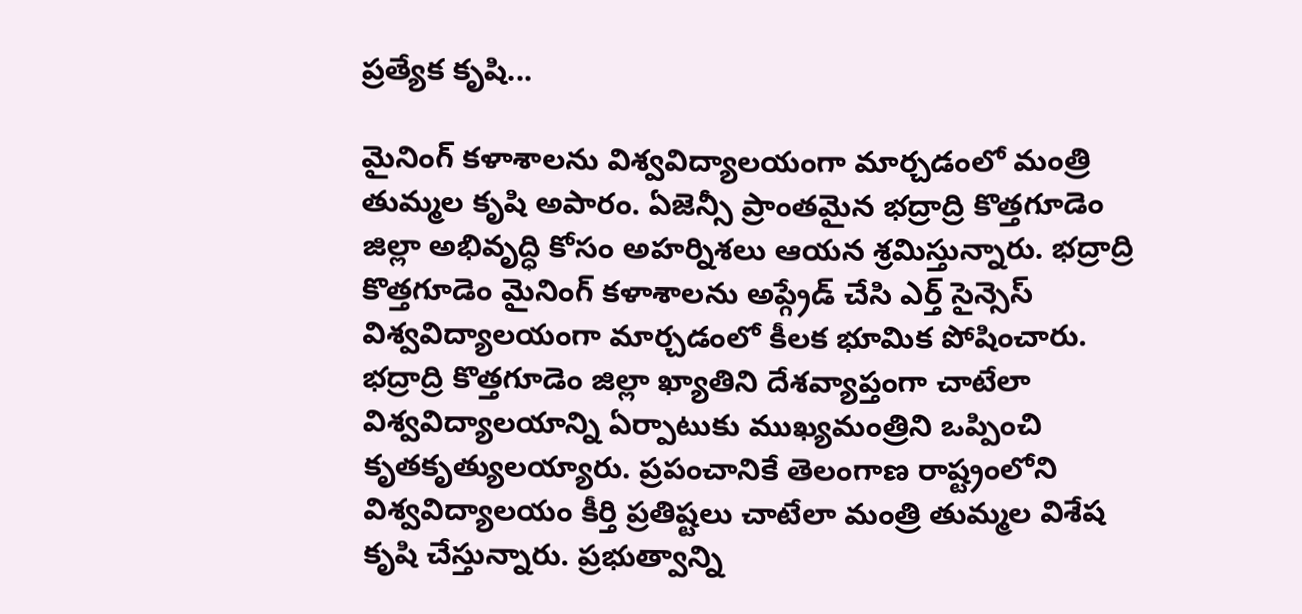ప్రత్యేక కృషి...

మైనింగ్ కళాశాలను విశ్వవిద్యాలయంగా మార్చడంలో మంత్రి తుమ్మల కృషి అపారం. ఏజెన్సీ ప్రాంతమైన భద్రాద్రి కొత్తగూడెం జిల్లా అభివృద్ధి కోసం అహర్నిశలు ఆయన శ్రమిస్తున్నారు. భద్రాద్రి కొత్తగూడెం మైనింగ్ కళాశాలను అప్గ్రేడ్ చేసి ఎర్త్ సైన్సెస్ విశ్వవిద్యాలయంగా మార్చడంలో కీలక భూమిక పోషించారు. భద్రాద్రి కొత్తగూడెం జిల్లా ఖ్యాతిని దేశవ్యాప్తంగా చాటేలా విశ్వవిద్యాలయాన్ని ఏర్పాటుకు ముఖ్యమంత్రిని ఒప్పించి కృతకృత్యులయ్యారు. ప్రపంచానికే తెలంగాణ రాష్ట్రంలోని విశ్వవిద్యాలయం కీర్తి ప్రతిష్టలు చాటేలా మంత్రి తుమ్మల విశేష కృషి చేస్తున్నారు. ప్రభుత్వాన్ని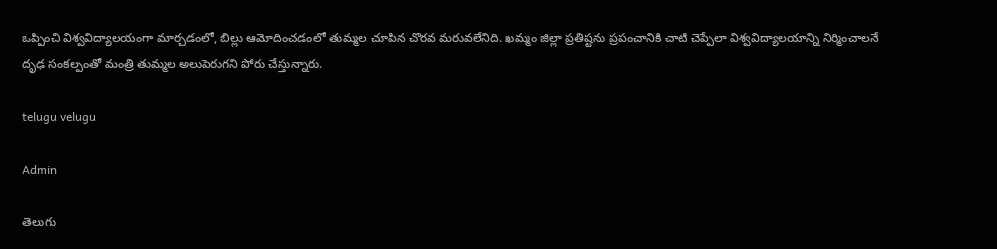ఒప్పించి విశ్వవిద్యాలయంగా మార్చడంలో, బిల్లు ఆమోదించడంలో తుమ్మల చూపిన చొరవ మరువలేనిది. ఖమ్మం జిల్లా ప్రతిష్టను ప్రపంచానికి చాటి చెప్పేలా విశ్వవిద్యాలయాన్ని నిర్మించాలనే దృఢ సంకల్పంతో మంత్రి తుమ్మల అలుపెరుగని పోరు చేస్తున్నారు.

telugu velugu

Admin

తెలుగు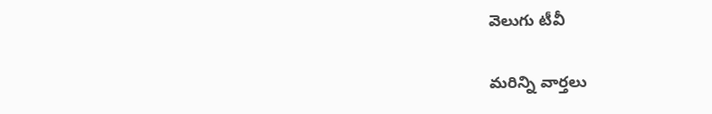వెలుగు టీవీ

మరిన్ని వార్తలు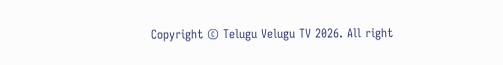Copyright © Telugu Velugu TV 2026. All right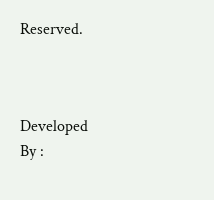Reserved.



Developed By :